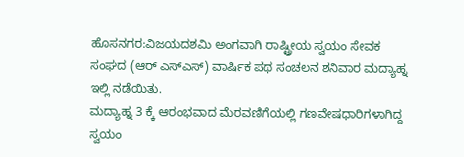ಹೊಸನಗರ:ವಿಜಯದಶಮಿ ಅಂಗವಾಗಿ ರಾಷ್ಟ್ರೀಯ ಸ್ವಯಂ ಸೇವಕ ಸಂಘದ (ಆರ್ ಎಸ್ಎಸ್) ವಾರ್ಷಿಕ ಪಥ ಸಂಚಲನ ಶನಿವಾರ ಮದ್ಯಾಹ್ನ ಇಲ್ಲಿ ನಡೆಯಿತು.
ಮದ್ಯಾಹ್ನ 3 ಕ್ಕೆ ಆರಂಭವಾದ ಮೆರವಣಿಗೆಯಲ್ಲಿ ಗಣವೇಷಧಾರಿಗಳಾಗಿದ್ದ ಸ್ವಯಂ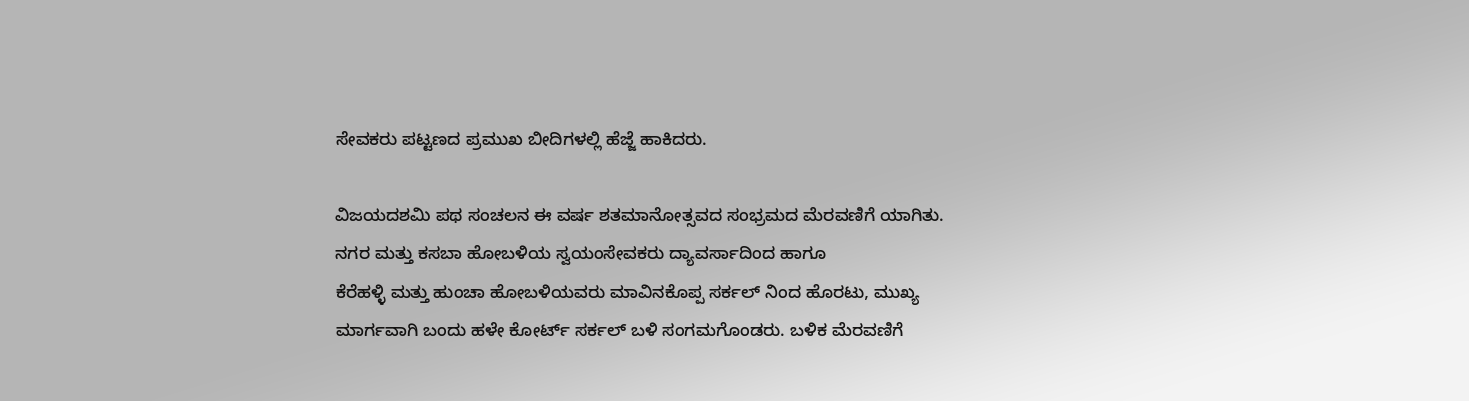ಸೇವಕರು ಪಟ್ಟಣದ ಪ್ರಮುಖ ಬೀದಿಗಳಲ್ಲಿ ಹೆಜ್ಜೆ ಹಾಕಿದರು.

ವಿಜಯದಶಮಿ ಪಥ ಸಂಚಲನ ಈ ವರ್ಷ ಶತಮಾನೋತ್ಸವದ ಸಂಭ್ರಮದ ಮೆರವಣಿಗೆ ಯಾಗಿತು.
ನಗರ ಮತ್ತು ಕಸಬಾ ಹೋಬಳಿಯ ಸ್ವಯಂಸೇವಕರು ದ್ಯಾವರ್ಸಾದಿಂದ ಹಾಗೂ
ಕೆರೆಹಳ್ಳಿ ಮತ್ತು ಹುಂಚಾ ಹೋಬಳಿಯವರು ಮಾವಿನಕೊಪ್ಪ ಸರ್ಕಲ್ ನಿಂದ ಹೊರಟು, ಮುಖ್ಯ ಮಾರ್ಗವಾಗಿ ಬಂದು ಹಳೇ ಕೋರ್ಟ್ ಸರ್ಕಲ್ ಬಳಿ ಸಂಗಮಗೊಂಡರು. ಬಳಿಕ ಮೆರವಣಿಗೆ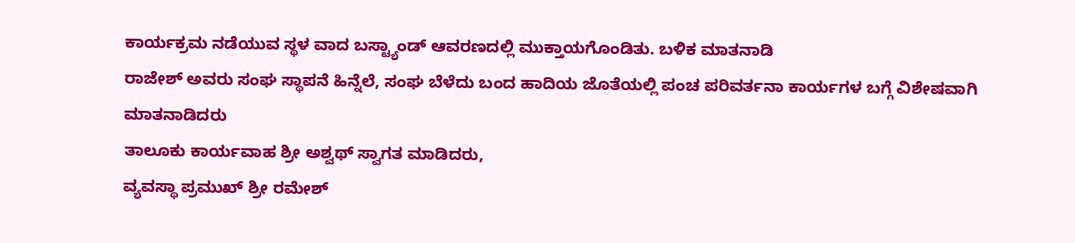ಕಾರ್ಯಕ್ರಮ ನಡೆಯುವ ಸ್ಥಳ ವಾದ ಬಸ್ಟ್ಯಾಂಡ್ ಆವರಣದಲ್ಲಿ ಮುಕ್ತಾಯಗೊಂಡಿತು. ಬಳಿಕ ಮಾತನಾಡಿ
ರಾಜೇಶ್ ಅವರು ಸಂಘ ಸ್ಥಾಪನೆ ಹಿನ್ನೆಲೆ, ಸಂಘ ಬೆಳೆದು ಬಂದ ಹಾದಿಯ ಜೊತೆಯಲ್ಲಿ ಪಂಚ ಪರಿವರ್ತನಾ ಕಾರ್ಯಗಳ ಬಗ್ಗೆ ವಿಶೇಷವಾಗಿ ಮಾತನಾಡಿದರು
ತಾಲೂಕು ಕಾರ್ಯವಾಹ ಶ್ರೀ ಅಶ್ವಥ್ ಸ್ವಾಗತ ಮಾಡಿದರು,
ವ್ಯವಸ್ಥಾ ಪ್ರಮುಖ್ ಶ್ರೀ ರಮೇಶ್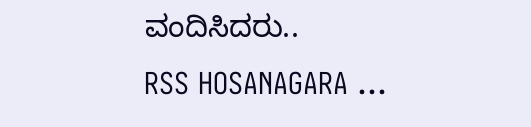ವಂದಿಸಿದರು..
RSS HOSANAGARA ...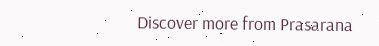Discover more from Prasarana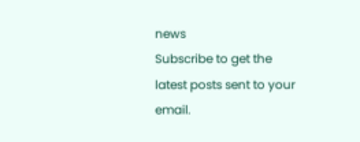news
Subscribe to get the latest posts sent to your email.